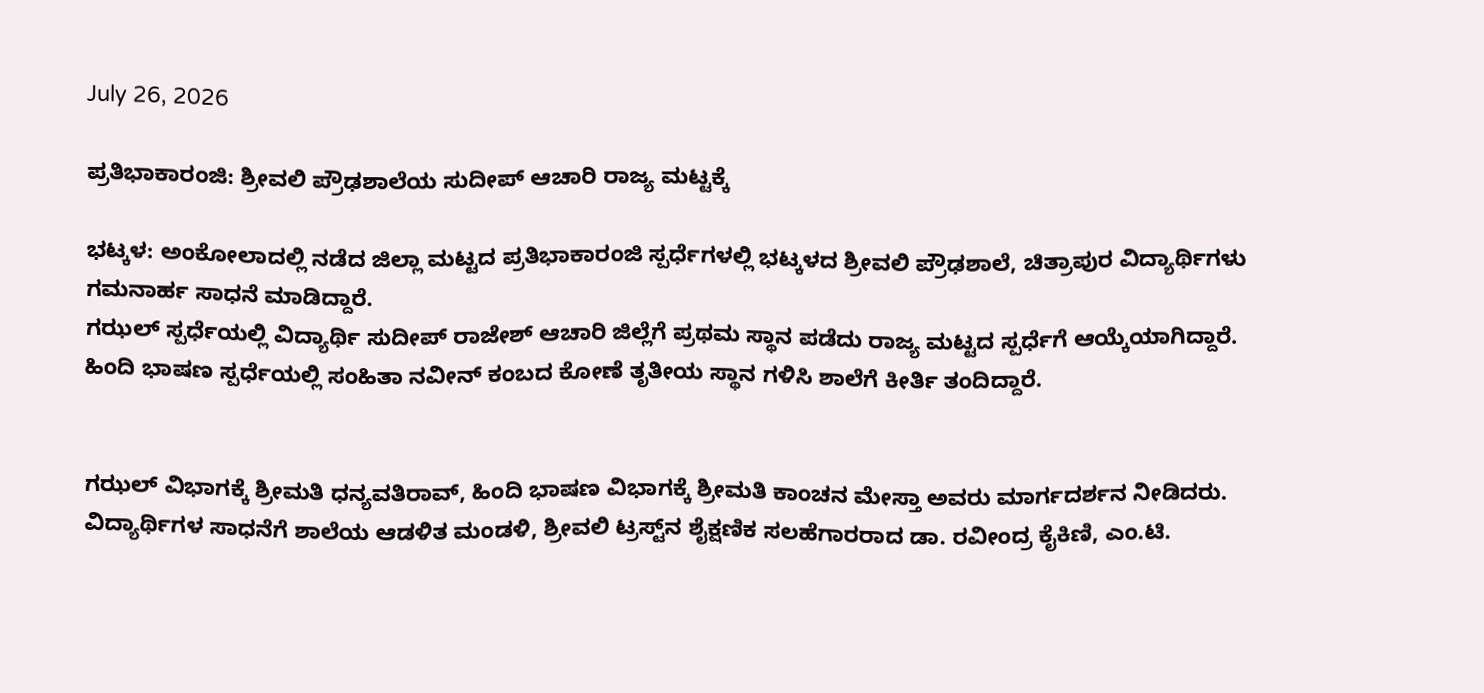July 26, 2026

ಪ್ರತಿಭಾಕಾರಂಜಿ: ಶ್ರೀವಲಿ ಪ್ರೌಢಶಾಲೆಯ ಸುದೀಪ್ ಆಚಾರಿ ರಾಜ್ಯ ಮಟ್ಟಕ್ಕೆ

ಭಟ್ಕಳ: ಅಂಕೋಲಾದಲ್ಲಿ ನಡೆದ ಜಿಲ್ಲಾ ಮಟ್ಟದ ಪ್ರತಿಭಾಕಾರಂಜಿ ಸ್ಪರ್ಧೆಗಳಲ್ಲಿ ಭಟ್ಕಳದ ಶ್ರೀವಲಿ ಪ್ರೌಢಶಾಲೆ, ಚಿತ್ರಾಪುರ ವಿದ್ಯಾರ್ಥಿಗಳು ಗಮನಾರ್ಹ ಸಾಧನೆ ಮಾಡಿದ್ದಾರೆ.
ಗಝಲ್ ಸ್ಪರ್ಧೆಯಲ್ಲಿ ವಿದ್ಯಾರ್ಥಿ ಸುದೀಪ್ ರಾಜೇಶ್ ಆಚಾರಿ ಜಿಲ್ಲೆಗೆ ಪ್ರಥಮ ಸ್ಥಾನ ಪಡೆದು ರಾಜ್ಯ ಮಟ್ಟದ ಸ್ಪರ್ಧೆಗೆ ಆಯ್ಕೆಯಾಗಿದ್ದಾರೆ. ಹಿಂದಿ ಭಾಷಣ ಸ್ಪರ್ಧೆಯಲ್ಲಿ ಸಂಹಿತಾ ನವೀನ್ ಕಂಬದ ಕೋಣೆ ತೃತೀಯ ಸ್ಥಾನ ಗಳಿಸಿ ಶಾಲೆಗೆ ಕೀರ್ತಿ ತಂದಿದ್ದಾರೆ.


ಗಝಲ್ ವಿಭಾಗಕ್ಕೆ ಶ್ರೀಮತಿ ಧನ್ಯವತಿರಾವ್, ಹಿಂದಿ ಭಾಷಣ ವಿಭಾಗಕ್ಕೆ ಶ್ರೀಮತಿ ಕಾಂಚನ ಮೇಸ್ತಾ ಅವರು ಮಾರ್ಗದರ್ಶನ ನೀಡಿದರು.
ವಿದ್ಯಾರ್ಥಿಗಳ ಸಾಧನೆಗೆ ಶಾಲೆಯ ಆಡಳಿತ ಮಂಡಳಿ, ಶ್ರೀವಲಿ ಟ್ರಸ್ಟ್‌ನ ಶೈಕ್ಷಣಿಕ ಸಲಹೆಗಾರರಾದ ಡಾ. ರವೀಂದ್ರ ಕೈಕಿಣಿ, ಎಂ.ಟಿ.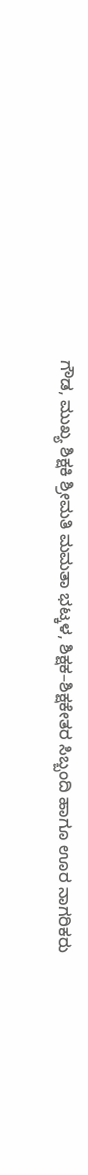ಗೌಡ, ಮುಖ್ಯ ಶಿಕ್ಷಕಿ ಶ್ರೀಮತಿ ಮಮತಾ ಭಟ್ಕಳ, ಶಿಕ್ಷಕ–ಶಿಕ್ಷಕೇತರ ಸಿಬ್ಬಂದಿ ಹಾಗೂ ಊರ ನಾಗರಿಕರು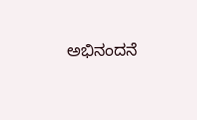ಅಭಿನಂದನೆ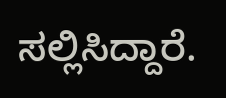ಸಲ್ಲಿಸಿದ್ದಾರೆ.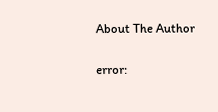About The Author

error: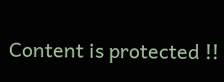Content is protected !!